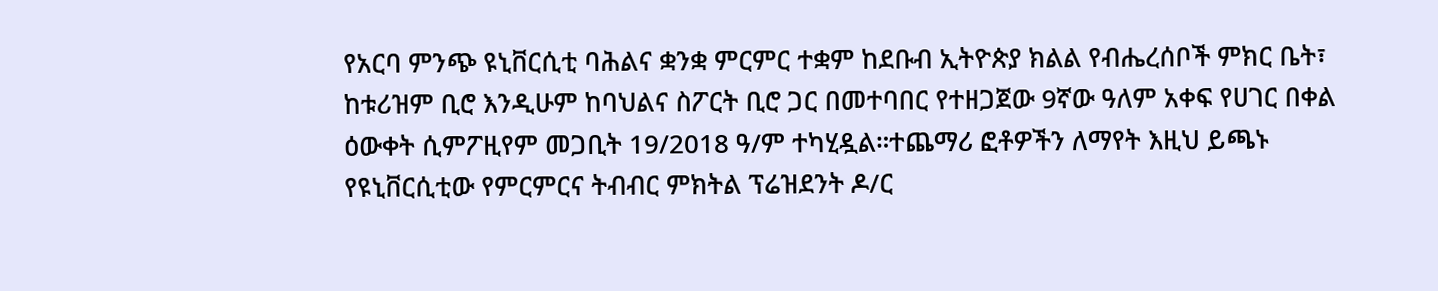የአርባ ምንጭ ዩኒቨርሲቲ ባሕልና ቋንቋ ምርምር ተቋም ከደቡብ ኢትዮጵያ ክልል የብሔረሰቦች ምክር ቤት፣ ከቱሪዝም ቢሮ እንዲሁም ከባህልና ስፖርት ቢሮ ጋር በመተባበር የተዘጋጀው 9ኛው ዓለም አቀፍ የሀገር በቀል ዕውቀት ሲምፖዚየም መጋቢት 19/2018 ዓ/ም ተካሂዷል።ተጨማሪ ፎቶዎችን ለማየት እዚህ ይጫኑ
የዩኒቨርሲቲው የምርምርና ትብብር ምክትል ፕሬዝደንት ዶ/ር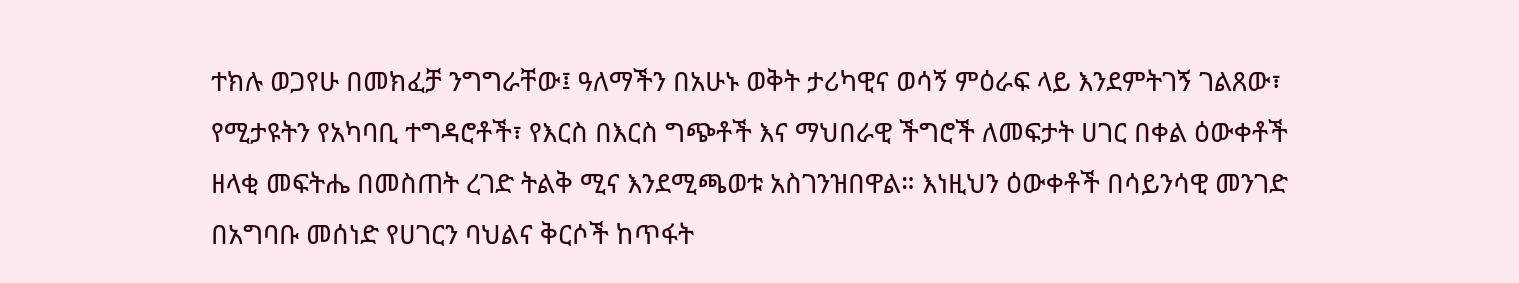ተክሉ ወጋየሁ በመክፈቻ ንግግራቸው፤ ዓለማችን በአሁኑ ወቅት ታሪካዊና ወሳኝ ምዕራፍ ላይ እንደምትገኝ ገልጸው፣ የሚታዩትን የአካባቢ ተግዳሮቶች፣ የእርስ በእርስ ግጭቶች እና ማህበራዊ ችግሮች ለመፍታት ሀገር በቀል ዕውቀቶች ዘላቂ መፍትሔ በመስጠት ረገድ ትልቅ ሚና እንደሚጫወቱ አስገንዝበዋል። እነዚህን ዕውቀቶች በሳይንሳዊ መንገድ በአግባቡ መሰነድ የሀገርን ባህልና ቅርሶች ከጥፋት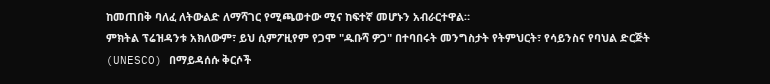ከመጠበቅ ባለፈ ለትውልድ ለማሻገር የሚጫወተው ሚና ከፍተኛ መሆኑን አብራርተዋል።
ምክትል ፕሬዝዳንቱ አክለውም፣ ይህ ሲምፖዚየም የጋሞ "ዱቡሻ ዎጋ" በተባበሩት መንግስታት የትምህርት፣ የሳይንስና የባህል ድርጅት (UNESCO) በማይዳሰሱ ቅርሶች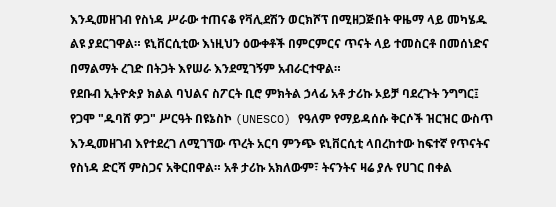እንዲመዘገብ የስነዳ ሥራው ተጠናቆ የቫሊደሽን ወርክሾፕ በሚዘጋጅበት ዋዜማ ላይ መካሄዱ ልዩ ያደርገዋል። ዩኒቨርሲቲው እነዚህን ዕውቀቶች በምርምርና ጥናት ላይ ተመስርቶ በመሰነድና በማልማት ረገድ በትጋት እየሠራ እንደሚገኝም አብራርተዋል።
የደቡብ ኢትዮጵያ ክልል ባህልና ስፖርት ቢሮ ምክትል ኃላፊ አቶ ታሪኩ ኦይቻ ባደረጉት ንግግር፤ የጋሞ "ዱባሸ ዎጋ" ሥርዓት በዩኔስኮ (UNESCO) የዓለም የማይዳሰሱ ቅርሶች ዝርዝር ውስጥ እንዲመዘገብ እየተደረገ ለሚገኘው ጥረት አርባ ምንጭ ዩኒቨርሲቲ ላበረከተው ከፍተኛ የጥናትና የስነዳ ድርሻ ምስጋና አቅርበዋል። አቶ ታሪኩ አክለውም፣ ትናንትና ዛሬ ያሉ የሀገር በቀል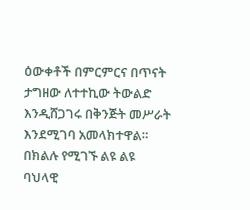ዕውቀቶች በምርምርና በጥናት ታግዘው ለተተኪው ትውልድ እንዲሸጋገሩ በቅንጅት መሥራት እንደሚገባ አመላክተዋል። በክልሉ የሚገኙ ልዩ ልዩ ባህላዊ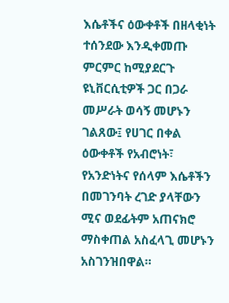እሴቶችና ዕውቀቶች በዘላቂነት ተሰንደው እንዲቀመጡ ምርምር ከሚያደርጉ ዩኒቨርሲቲዎች ጋር በጋራ መሥራት ወሳኝ መሆኑን ገልጸው፤ የሀገር በቀል ዕውቀቶች የአብሮነት፣ የአንድነትና የሰላም እሴቶችን በመገንባት ረገድ ያላቸውን ሚና ወደፊትም አጠናክሮ ማስቀጠል አስፈላጊ መሆኑን አስገንዝበዋል።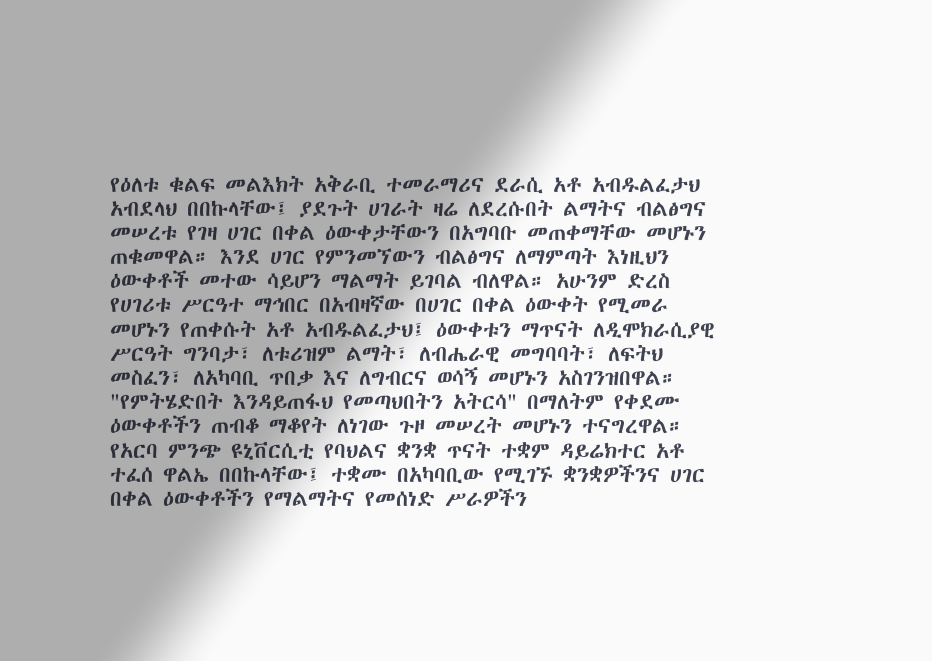የዕለቱ ቁልፍ መልእክት አቅራቢ ተመራማሪና ደራሲ አቶ አብዱልፈታህ አብደላህ በበኩላቸው፤ ያደጉት ሀገራት ዛሬ ለደረሱበት ልማትና ብልፅግና መሠረቱ የገዛ ሀገር በቀል ዕውቀታቸውን በአግባቡ መጠቀማቸው መሆኑን ጠቁመዋል። እንደ ሀገር የምንመኘውን ብልፅግና ለማምጣት እነዚህን ዕውቀቶች መተው ሳይሆን ማልማት ይገባል ብለዋል። አሁንም ድረስ የሀገሪቱ ሥርዓተ ማኅበር በአብዛኛው በሀገር በቀል ዕውቀት የሚመራ መሆኑን የጠቀሱት አቶ አብዱልፈታህ፤ ዕውቀቱን ማጥናት ለዲሞክራሲያዊ ሥርዓት ግንባታ፣ ለቱሪዝም ልማት፣ ለብሔራዊ መግባባት፣ ለፍትህ መስፈን፣ ለአካባቢ ጥበቃ እና ለግብርና ወሳኝ መሆኑን አስገንዝበዋል። "የምትሄድበት እንዳይጠፋህ የመጣህበትን አትርሳ" በማለትም የቀደሙ ዕውቀቶችን ጠብቆ ማቆየት ለነገው ጉዞ መሠረት መሆኑን ተናግረዋል።
የአርባ ምንጭ ዩኒቨርሲቲ የባህልና ቋንቋ ጥናት ተቋም ዳይሬክተር አቶ ተፈሰ ዋልኤ በበኩላቸው፤ ተቋሙ በአካባቢው የሚገኙ ቋንቋዎችንና ሀገር በቀል ዕውቀቶችን የማልማትና የመሰነድ ሥራዎችን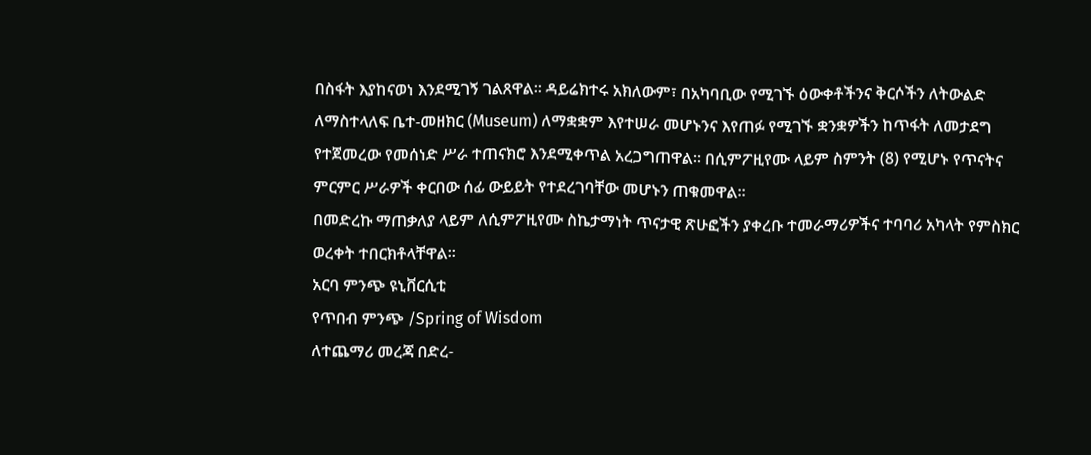በስፋት እያከናወነ እንደሚገኝ ገልጸዋል። ዳይሬክተሩ አክለውም፣ በአካባቢው የሚገኙ ዕውቀቶችንና ቅርሶችን ለትውልድ ለማስተላለፍ ቤተ-መዘክር (Museum) ለማቋቋም እየተሠራ መሆኑንና እየጠፉ የሚገኙ ቋንቋዎችን ከጥፋት ለመታደግ የተጀመረው የመሰነድ ሥራ ተጠናክሮ እንደሚቀጥል አረጋግጠዋል። በሲምፖዚየሙ ላይም ስምንት (8) የሚሆኑ የጥናትና ምርምር ሥራዎች ቀርበው ሰፊ ውይይት የተደረገባቸው መሆኑን ጠቁመዋል።
በመድረኩ ማጠቃለያ ላይም ለሲምፖዚየሙ ስኬታማነት ጥናታዊ ጽሁፎችን ያቀረቡ ተመራማሪዎችና ተባባሪ አካላት የምስክር ወረቀት ተበርክቶላቸዋል።
አርባ ምንጭ ዩኒቨርሲቲ
የጥበብ ምንጭ /Spring of Wisdom
ለተጨማሪ መረጃ በድረ-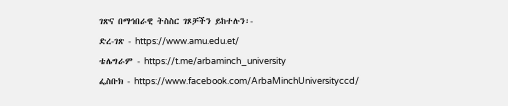ገጽና በማኅበራዊ ትስስር ገጾቻችን ይከተሉን፡-
ድረ-ገጽ - https://www.amu.edu.et/
ቴሌግራም - https://t.me/arbaminch_university
ፌስቡክ - https://www.facebook.com/ArbaMinchUniversityccd/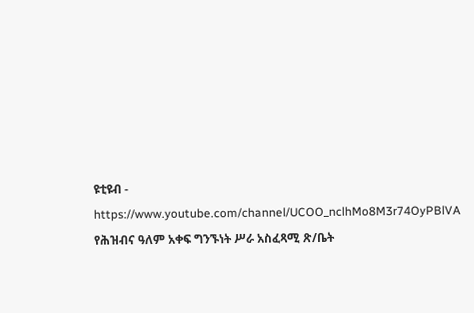ዩቲዩብ - https://www.youtube.com/channel/UCOO_nclhMo8M3r74OyPBlVA
የሕዝብና ዓለም አቀፍ ግንኙነት ሥራ አስፈጻሚ ጽ/ቤት